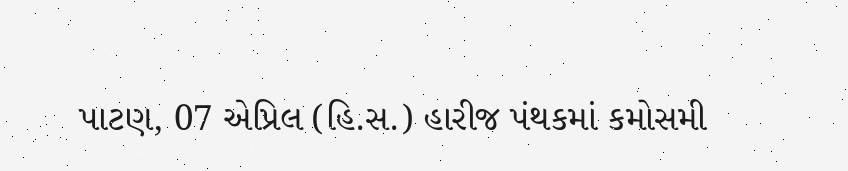પાટણ, 07 એપ્રિલ (હિ.સ.) હારીજ પંથકમાં કમોસમી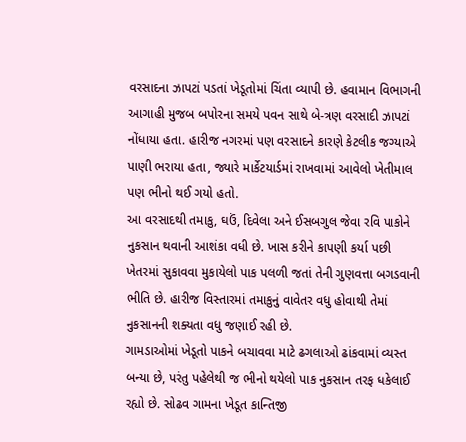વરસાદના ઝાપટાં પડતાં ખેડૂતોમાં ચિંતા વ્યાપી છે. હવામાન વિભાગની આગાહી મુજબ બપોરના સમયે પવન સાથે બે-ત્રણ વરસાદી ઝાપટાં નોંધાયા હતા. હારીજ નગરમાં પણ વરસાદને કારણે કેટલીક જગ્યાએ પાણી ભરાયા હતા, જ્યારે માર્કેટયાર્ડમાં રાખવામાં આવેલો ખેતીમાલ પણ ભીનો થઈ ગયો હતો.
આ વરસાદથી તમાકુ, ઘઉં, દિવેલા અને ઈસબગુલ જેવા રવિ પાકોને નુકસાન થવાની આશંકા વધી છે. ખાસ કરીને કાપણી કર્યા પછી ખેતરમાં સુકાવવા મુકાયેલો પાક પલળી જતાં તેની ગુણવત્તા બગડવાની ભીતિ છે. હારીજ વિસ્તારમાં તમાકુનું વાવેતર વધુ હોવાથી તેમાં નુકસાનની શક્યતા વધુ જણાઈ રહી છે.
ગામડાઓમાં ખેડૂતો પાકને બચાવવા માટે ઢગલાઓ ઢાંકવામાં વ્યસ્ત બન્યા છે, પરંતુ પહેલેથી જ ભીનો થયેલો પાક નુકસાન તરફ ધકેલાઈ રહ્યો છે. સોઢવ ગામના ખેડૂત કાન્તિજી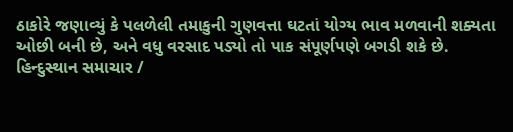ઠાકોરે જણાવ્યું કે પલળેલી તમાકુની ગુણવત્તા ઘટતાં યોગ્ય ભાવ મળવાની શક્યતા ઓછી બની છે, અને વધુ વરસાદ પડ્યો તો પાક સંપૂર્ણપણે બગડી શકે છે.
હિન્દુસ્થાન સમાચાર /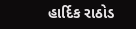હાર્દિક રાઠોડ